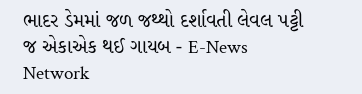ભાદર ડેમમાં જળ જથ્થો દર્શાવતી લેવલ પટ્ટી જ એકાએક થઈ ગાયબ - E-News Network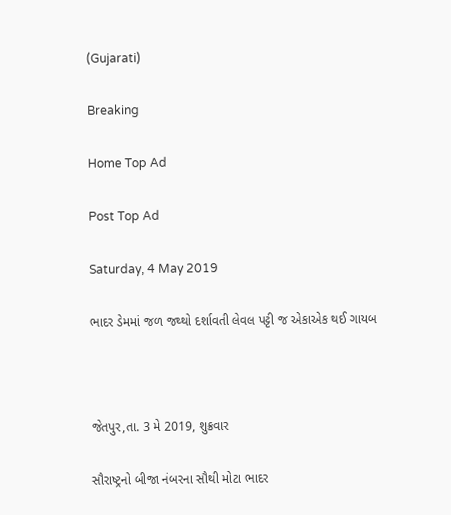(Gujarati)

Breaking

Home Top Ad

Post Top Ad

Saturday, 4 May 2019

ભાદર ડેમમાં જળ જથ્થો દર્શાવતી લેવલ પટ્ટી જ એકાએક થઈ ગાયબ



જેતપુર,તા. 3 મે 2019, શુક્રવાર

સૌરાષ્ટ્રનો બીજા નંબરના સૌથી મોટા ભાદર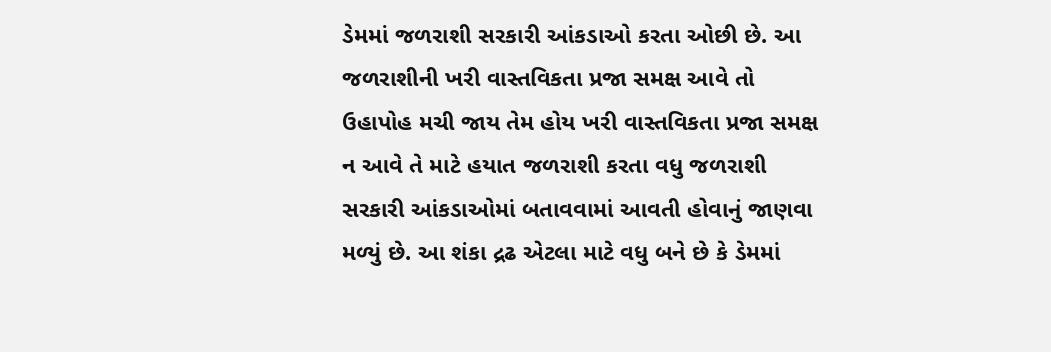ડેમમાં જળરાશી સરકારી આંકડાઓ કરતા ઓછી છે. આ જળરાશીની ખરી વાસ્તવિકતા પ્રજા સમક્ષ આવે તો ઉહાપોહ મચી જાય તેમ હોય ખરી વાસ્તવિકતા પ્રજા સમક્ષ ન આવે તે માટે હયાત જળરાશી કરતા વધુ જળરાશી સરકારી આંકડાઓમાં બતાવવામાં આવતી હોવાનું જાણવા મળ્યું છે. આ શંકા દ્રઢ એટલા માટે વધુ બને છે કે ડેમમાં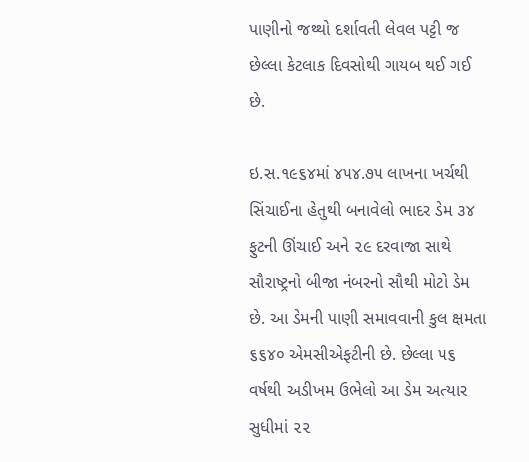પાણીનો જથ્થો દર્શાવતી લેવલ પટ્ટી જ છેલ્લા કેટલાક દિવસોથી ગાયબ થઈ ગઈ છે.

ઇ.સ.૧૯૬૪માં ૪૫૪.૭૫ લાખના ખર્ચથી સિંચાઈના હેતુથી બનાવેલો ભાદર ડેમ ૩૪ ફુટની ઊંચાઈ અને ૨૯ દરવાજા સાથે સૌરાષ્ટ્રનો બીજા નંબરનો સૌથી મોટો ડેમ છે. આ ડેમની પાણી સમાવવાની કુલ ક્ષમતા ૬૬૪૦ એમસીએફટીની છે. છેલ્લા ૫૬ વર્ષથી અડીખમ ઉભેલો આ ડેમ અત્યાર સુધીમાં ૨૨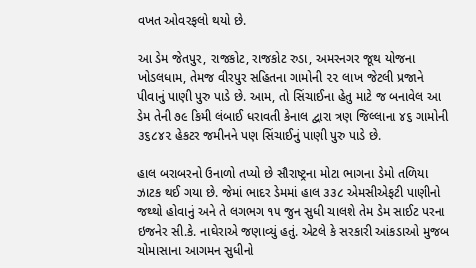વખત ઓવરફલો થયો છે.

આ ડેમ જેતપુર, રાજકોટ, રાજકોટ રુડા, અમરનગર જૂથ યોજના ખોડલધામ, તેમજ વીરપુર સહિતના ગામોની ૨૨ લાખ જેટલી પ્રજાને પીવાનું પાણી પુરુ પાડે છે. આમ, તો સિંચાઈના હેતુ માટે જ બનાવેલ આ ડેમ તેની ૭૯ કિમી લંબાઈ ધરાવતી કેનાલ દ્વારા ત્રણ જિલ્લાના ૪૬ ગામોની ૩૬૮૪૨ હેકટર જમીનને પણ સિંચાઈનું પાણી પુરુ પાડે છે.

હાલ બરાબરનો ઉનાળો તપ્યો છે સૌરાષ્ટ્રના મોટા ભાગના ડેમો તળિયા ઝાટક થઈ ગયા છે. જેમાં ભાદર ડેમમાં હાલ ૩૩૮ એમસીએફટી પાણીનો જથ્થો હોવાનું અને તે લગભગ ૧૫ જુન સુધી ચાલશે તેમ ડેમ સાઈટ પરના ઇજનેર સી.કે. નાઘેરાએ જણાવ્યું હતું. એટલે કે સરકારી આંકડાઓ મુજબ ચોમાસાના આગમન સુધીનો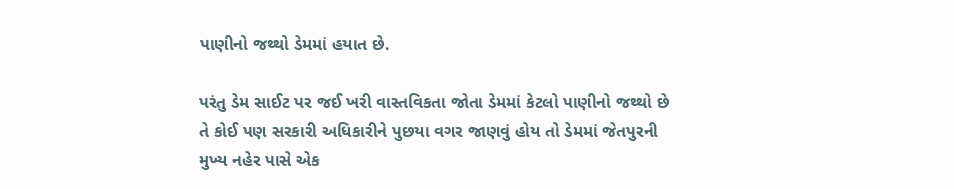પાણીનો જથ્થો ડેમમાં હયાત છે.

પરંતુ ડેમ સાઈટ પર જઈ ખરી વાસ્તવિકતા જોતા ડેમમાં કેટલો પાણીનો જથ્થો છે તે કોઈ પણ સરકારી અધિકારીને પુછયા વગર જાણવું હોય તો ડેમમાં જેતપુરની મુખ્ય નહેર પાસે એક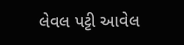લેવલ પટ્ટી આવેલ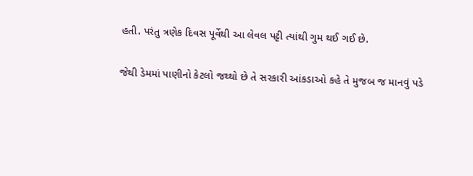હતી. પરંતુ ત્રણેક દિવસ પૂર્વેથી આ લેવલ પટ્ટી ત્યાંથી ગુમ થઈ ગઈ છે.

જેથી ડેમમાં પાણીનો કેટલો જથ્થો છે તે સરકારી આંકડાઓ કહે તે મુજબ જ માનવું પડે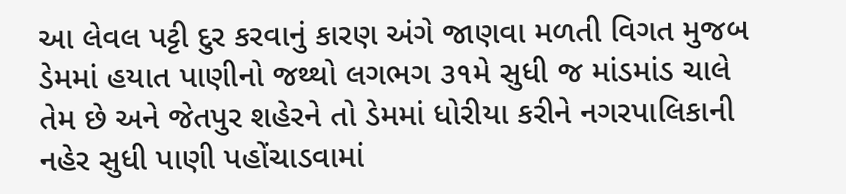આ લેવલ પટ્ટી દુર કરવાનું કારણ અંગે જાણવા મળતી વિગત મુજબ ડેમમાં હયાત પાણીનો જથ્થો લગભગ ૩૧મે સુધી જ માંડમાંડ ચાલે તેમ છે અને જેતપુર શહેરને તો ડેમમાં ધોરીયા કરીને નગરપાલિકાની નહેર સુધી પાણી પહોંચાડવામાં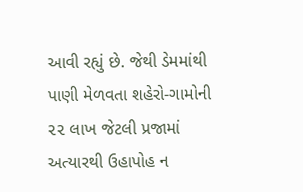આવી રહ્યું છે. જેથી ડેમમાંથી પાણી મેળવતા શહેરો-ગામોની ૨૨ લાખ જેટલી પ્રજામાં અત્યારથી ઉહાપોહ ન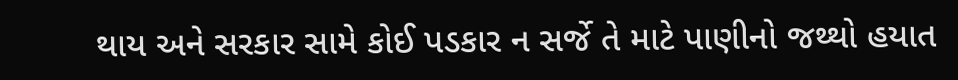થાય અને સરકાર સામે કોઈ પડકાર ન સર્જે તે માટે પાણીનો જથ્થો હયાત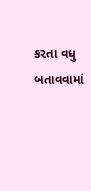કરતા વધુ બતાવવામાં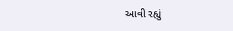આવી રહ્યું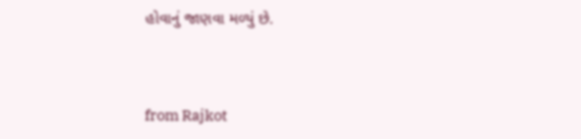હોવાનું જાણવા મળ્યું છે.



from Rajkot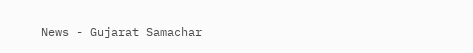News - Gujarat Samachar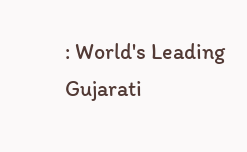: World's Leading Gujarati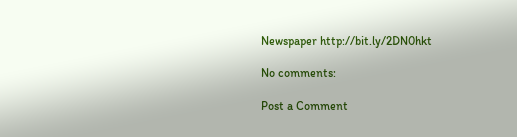Newspaper http://bit.ly/2DN0hkt

No comments:

Post a Comment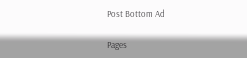Post Bottom Ad

Pages